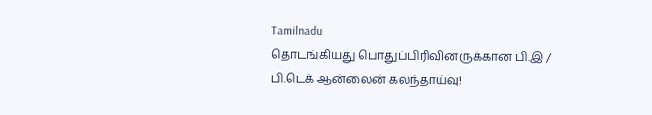Tamilnadu
தொடங்கியது பொதுப்பிரிவினருக்கான பி.இ / பி.டெக் ஆன்லைன் கலந்தாய்வு!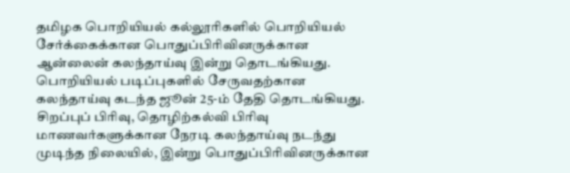தமிழக பொறியியல் கல்லூரிகளில் பொறியியல் சேர்க்கைக்கான பொதுப்பிரிவினருக்கான ஆன்லைன் கலந்தாய்வு இன்று தொடங்கியது.
பொறியியல் படிப்புகளில் சேருவதற்கான கலந்தாய்வு கடந்த ஜூன் 25-ம் தேதி தொடங்கியது. சிறப்புப் பிரிவு, தொழிற்கல்வி பிரிவு மாணவர்களுக்கான நேரடி கலந்தாய்வு நடந்து முடிந்த நிலையில், இன்று பொதுப்பிரிவினருக்கான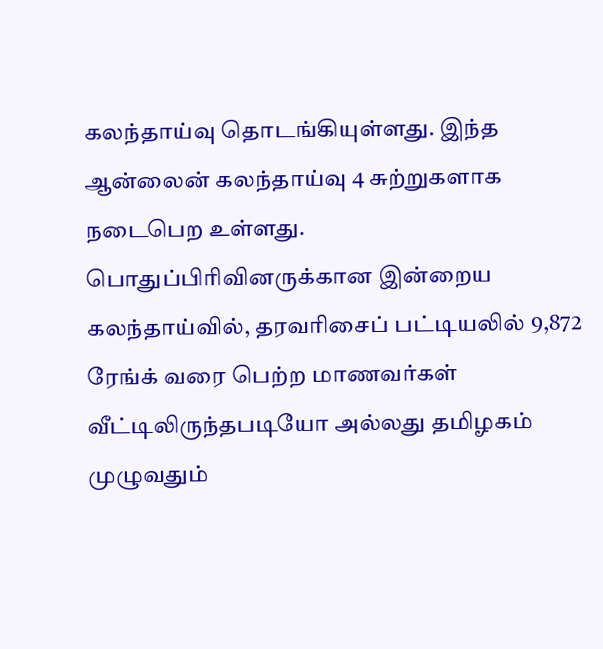கலந்தாய்வு தொடங்கியுள்ளது. இந்த ஆன்லைன் கலந்தாய்வு 4 சுற்றுகளாக நடைபெற உள்ளது.
பொதுப்பிரிவினருக்கான இன்றைய கலந்தாய்வில், தரவரிசைப் பட்டியலில் 9,872 ரேங்க் வரை பெற்ற மாணவர்கள் வீட்டிலிருந்தபடியோ அல்லது தமிழகம் முழுவதும்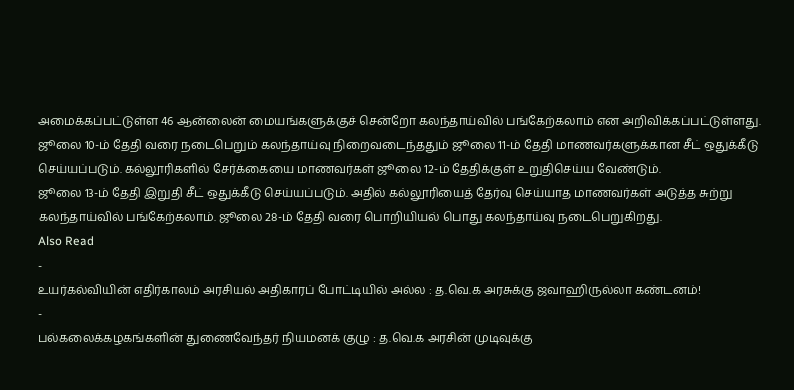அமைக்கப்பட்டுள்ள 46 ஆன்லைன் மையங்களுக்குச் சென்றோ கலந்தாய்வில் பங்கேற்கலாம் என அறிவிக்கப்பட்டுள்ளது.
ஜூலை 10-ம் தேதி வரை நடைபெறும் கலந்தாய்வு நிறைவடைந்ததும் ஜூலை 11-ம் தேதி மாணவர்களுக்கான சீட் ஒதுக்கீடு செய்யப்படும். கல்லூரிகளில் சேர்க்கையை மாணவர்கள் ஜூலை 12-ம் தேதிக்குள் உறுதிசெய்ய வேண்டும்.
ஜூலை 13-ம் தேதி இறுதி சீட் ஒதுக்கீடு செய்யப்படும். அதில் கல்லூரியைத் தேர்வு செய்யாத மாணவர்கள் அடுத்த சுற்று கலந்தாய்வில் பங்கேற்கலாம். ஜூலை 28-ம் தேதி வரை பொறியியல் பொது கலந்தாய்வு நடைபெறுகிறது.
Also Read
-
உயர்கல்வியின் எதிர்காலம் அரசியல் அதிகாரப் போட்டியில் அல்ல : த.வெ.க அரசுக்கு ஜவாஹிருல்லா கண்டனம்!
-
பல்கலைக்கழகங்களின் துணைவேந்தர் நியமனக் குழு : த.வெ.க அரசின் முடிவுக்கு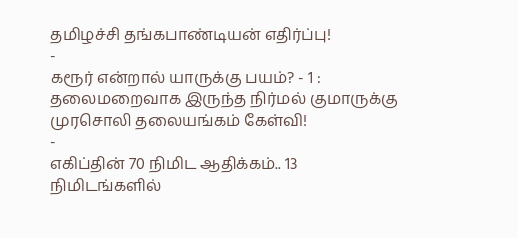தமிழச்சி தங்கபாண்டியன் எதிர்ப்பு!
-
கரூர் என்றால் யாருக்கு பயம்? - 1 : தலைமறைவாக இருந்த நிர்மல் குமாருக்கு முரசொலி தலையங்கம் கேள்வி!
-
எகிப்தின் 70 நிமிட ஆதிக்கம்.. 13 நிமிடங்களில்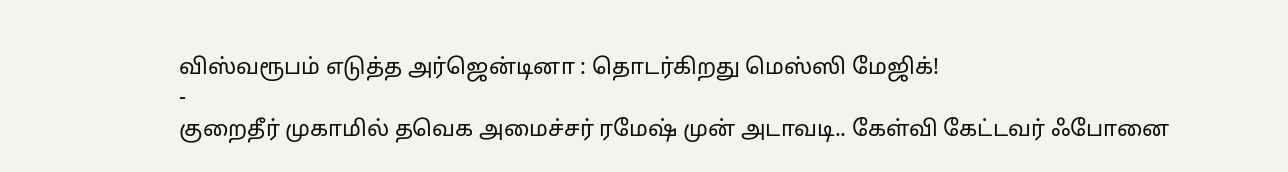விஸ்வரூபம் எடுத்த அர்ஜென்டினா : தொடர்கிறது மெஸ்ஸி மேஜிக்!
-
குறைதீர் முகாமில் தவெக அமைச்சர் ரமேஷ் முன் அடாவடி.. கேள்வி கேட்டவர் ஃபோனை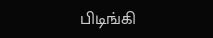பிடிங்கி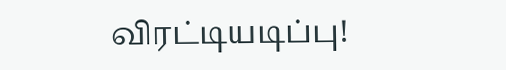விரட்டியடிப்பு!